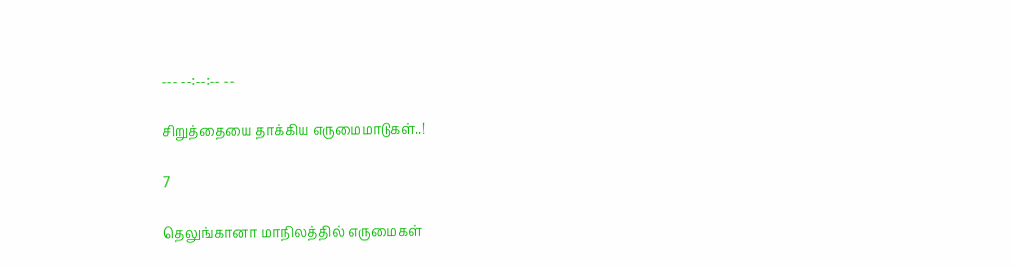--- --:--:-- --

சிறுத்தையை தாக்கிய எருமைமாடுகள்..!

7

தெலுங்கானா மாநிலத்தில் எருமைகள்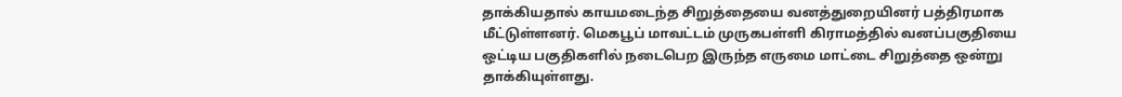தாக்கியதால் காயமடைந்த சிறுத்தையை வனத்துறையினர் பத்திரமாக மீட்டுள்ளனர். மெகபூப் மாவட்டம் முருகபள்ளி கிராமத்தில் வனப்பகுதியை ஒட்டிய பகுதிகளில் நடைபெற இருந்த எருமை மாட்டை சிறுத்தை ஒன்று தாக்கியுள்ளது.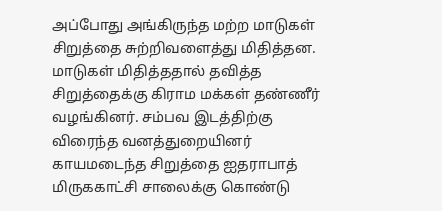அப்போது அங்கிருந்த மற்ற மாடுகள் சிறுத்தை சுற்றிவளைத்து மிதித்தன. மாடுகள் மிதித்ததால் தவித்த சிறுத்தைக்கு கிராம மக்கள் தண்ணீர் வழங்கினர். சம்பவ இடத்திற்கு விரைந்த வனத்துறையினர் காயமடைந்த சிறுத்தை ஐதராபாத் மிருககாட்சி சாலைக்கு கொண்டு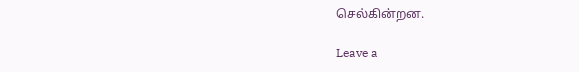செல்கின்றன.

Leave a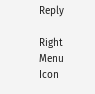Reply

Right Menu Icon